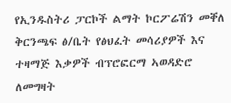የኢንዱስትሪ ፓርኮች ልማት ኮርፖሬሽን መቐለ ቅርንጫፍ ፅ/ቤት የፅህፈት መሳሪያዎች እና ተዛማጅ እቃዎች ብፕሮፎርማ ኣወዳድሮ ለመግዛት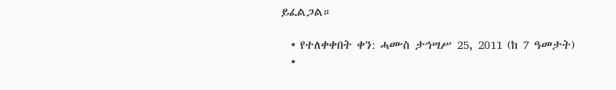ይፈልጋል።

  • የተለቀቀበት ቀን: ሓሙስ ታኅሣሥ 25, 2011 (ከ 7 ዓመታት)
  •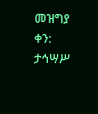መዝግያ ቀን: ታኅሣሥ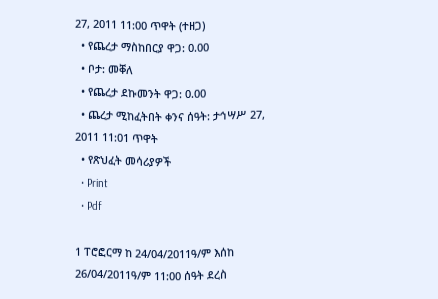27, 2011 11:00 ጥዋት (ተዘጋ)
  • የጨረታ ማስከበርያ ዋጋ: 0.00
  • ቦታ: መቐለ
  • የጨረታ ደኩመንት ዋጋ: 0.00
  • ጨረታ ሚከፈትበት ቀንና ሰዓት: ታኅሣሥ 27, 2011 11:01 ጥዋት
  • የጽህፈት መሳሪያዎች
  • Print
  • Pdf

1 ፐሮፎርማ ከ 24/04/2011ዓ/ም እሰከ 26/04/2011ዓ/ም 11:00 ሰዓት ደረስ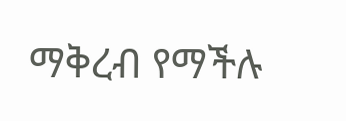ማቅረብ የማችሉ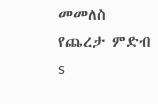መመለስ
የጨረታ ምድብ
s